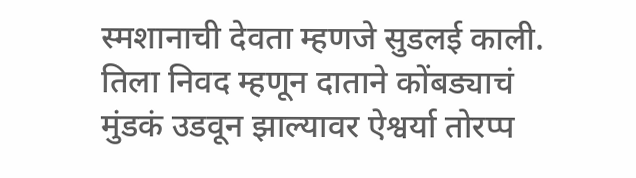स्मशानाची देवता म्हणजे सुडलई काली. तिला निवद म्हणून दाताने कोंबड्याचं मुंडकं उडवून झाल्यावर ऐश्वर्या तोरप्प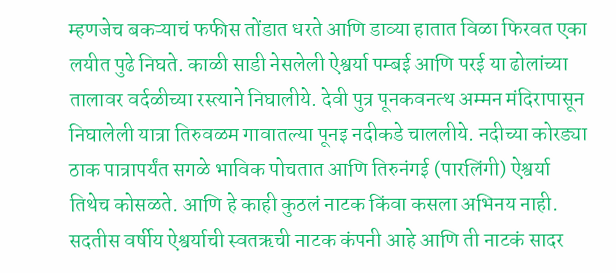म्हणजेच बकऱ्याचं फफीस तोंडात धरते आणि डाव्या हातात विळा फिरवत एका लयीत पुढे निघते. काळी साडी नेसलेली ऐश्वर्या पम्बई आणि परई या ढोलांच्या तालावर वर्दळीच्या रस्त्याने निघालीये. देवी पुत्र पूनकवनत्थ अम्मन मंदिरापासून निघालेली यात्रा तिरुवळम गावातल्या पूनइ नदीकडे चाललीये. नदीच्या कोरड्या ठाक पात्रापर्यंत सगळे भाविक पोचतात आणि तिरुनंगई (पारलिंगी) ऐश्वर्या तिथेच कोसळते. आणि हे काही कुठलं नाटक किंवा कसला अभिनय नाही. सदतीस वर्षीय ऐश्वर्याची स्वतऋची नाटक कंपनी आहे आणि ती नाटकं सादर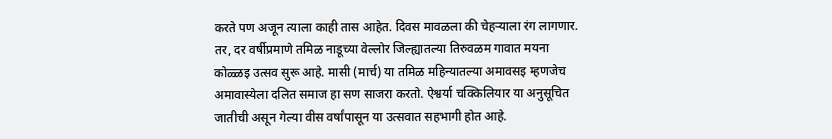करते पण अजून त्याला काही तास आहेत. दिवस मावळला की चेहऱ्याला रंग लागणार.
तर, दर वर्षीप्रमाणे तमिळ नाडूच्या वेल्लोर जिल्ह्यातल्या तिरुवळम गावात मयना कोळ्ळइ उत्सव सुरू आहे. मासी (मार्च) या तमिळ महिन्यातल्या अमावसइ म्हणजेच अमावास्येला दलित समाज हा सण साजरा करतो. ऐश्वर्या चक्किलियार या अनुसूचित जातीची असून गेल्या वीस वर्षांपासून या उत्सवात सहभागी होत आहे.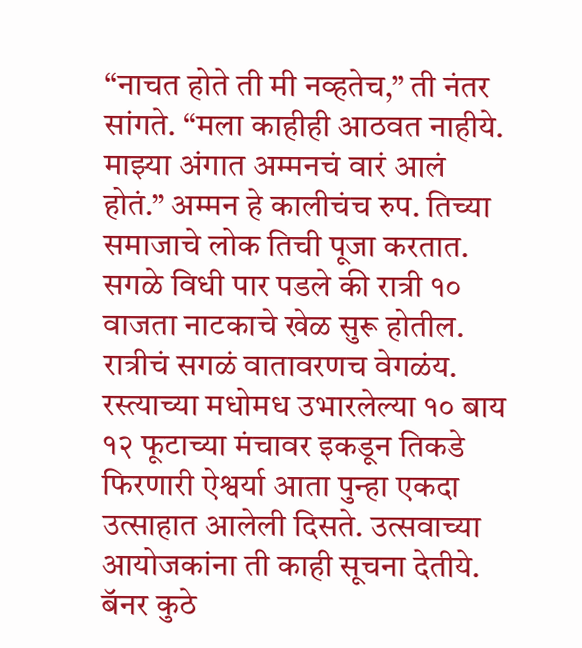“नाचत होते ती मी नव्हतेच,” ती नंतर सांगते. “मला काहीही आठवत नाहीये. माझ्या अंगात अम्मनचं वारं आलं होतं.” अम्मन हे कालीचंच रुप. तिच्या समाजाचे लोक तिची पूजा करतात. सगळे विधी पार पडले की रात्री १० वाजता नाटकाचे खेळ सुरू होतील.
रात्रीचं सगळं वातावरणच वेगळंय. रस्त्याच्या मधोमध उभारलेल्या १० बाय १२ फूटाच्या मंचावर इकडून तिकडे फिरणारी ऐश्वर्या आता पुन्हा एकदा उत्साहात आलेली दिसते. उत्सवाच्या आयोजकांना ती काही सूचना देतीये. बॅनर कुठे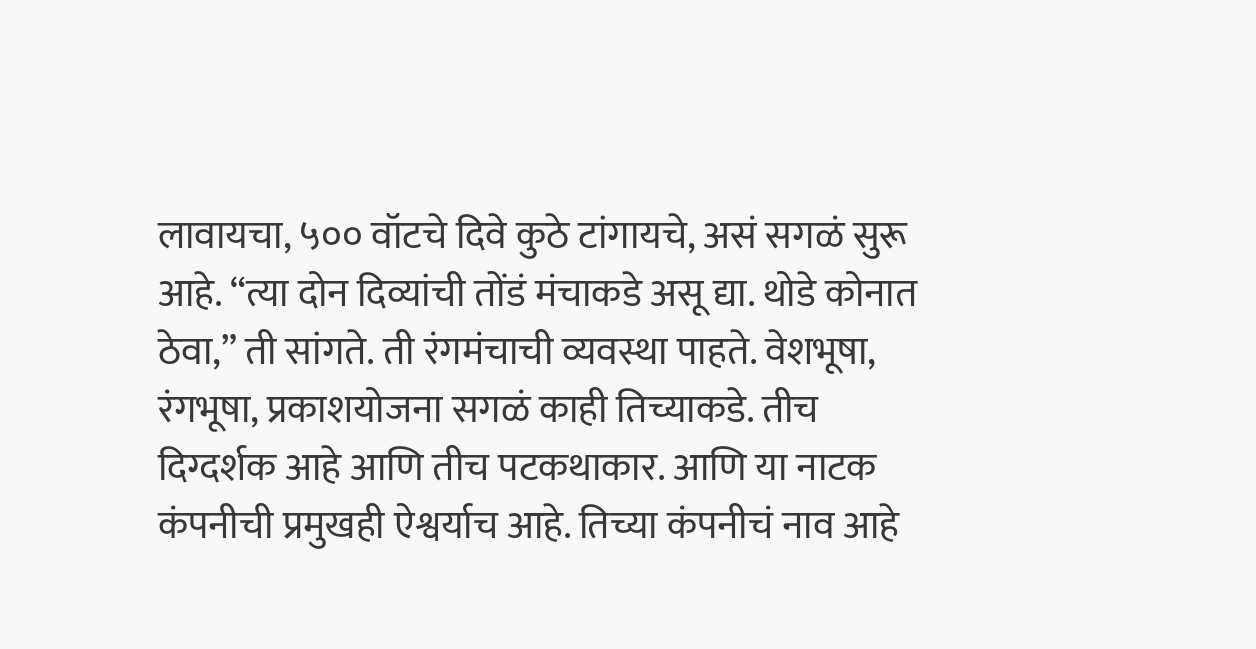लावायचा, ५०० वॉटचे दिवे कुठे टांगायचे, असं सगळं सुरू आहे. “त्या दोन दिव्यांची तोंडं मंचाकडे असू द्या. थोडे कोनात ठेवा,” ती सांगते. ती रंगमंचाची व्यवस्था पाहते. वेशभूषा, रंगभूषा, प्रकाशयोजना सगळं काही तिच्याकडे. तीच दिग्दर्शक आहे आणि तीच पटकथाकार. आणि या नाटक कंपनीची प्रमुखही ऐश्वर्याच आहे. तिच्या कंपनीचं नाव आहे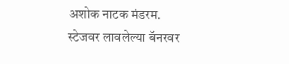अशोक नाटक मंडरम. स्टेजवर लावलेल्या बॅनरवर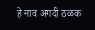हे नाव अगदी ठळक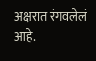अक्षरात रंगवलेलं आहे.